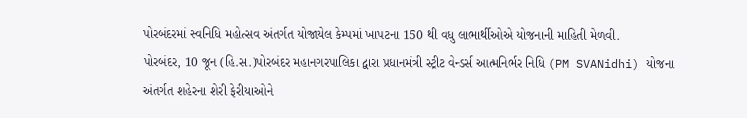પોરબંદરમાં સ્વનિધિ મહોત્સવ અંતર્ગત યોજાયેલ કેમ્પમાં ખાપટના 150 થી વધુ લાભાર્થીઓએ યોજનાની માહિતી મેળવી.
પોરબંદર, 10 જૂન (હિ.સ.)પોરબંદર મહાનગરપાલિકા દ્વારા પ્રધાનમંત્રી સ્ટ્રીટ વેન્ડર્સ આત્મનિર્ભર નિધિ (PM SVANidhi) યોજના અંતર્ગત શહેરના શેરી ફેરીયાઓને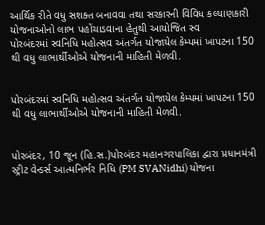આર્થિક રીતે વધુ સશક્ત બનાવવા તથા સરકારની વિવિધ કલ્યાણકારી યોજનાઓનો લાભ પહોંચાડવાના હેતુથી આયોજિત સ્વ
પોરબંદરમાં સ્વનિધિ મહોત્સવ અંતર્ગત યોજાયેલ કેમ્પમાં ખાપટના 150 થી વધુ લાભાર્થીઓએ યોજનાની માહિતી મેળવી.


પોરબંદરમાં સ્વનિધિ મહોત્સવ અંતર્ગત યોજાયેલ કેમ્પમાં ખાપટના 150 થી વધુ લાભાર્થીઓએ યોજનાની માહિતી મેળવી.


પોરબંદર, 10 જૂન (હિ.સ.)પોરબંદર મહાનગરપાલિકા દ્વારા પ્રધાનમંત્રી સ્ટ્રીટ વેન્ડર્સ આત્મનિર્ભર નિધિ (PM SVANidhi) યોજના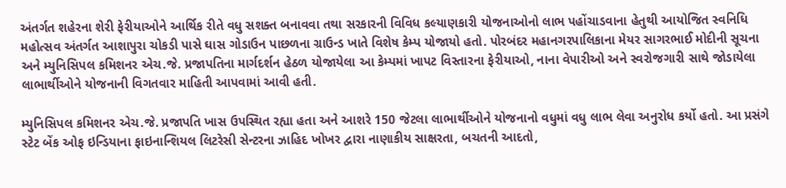અંતર્ગત શહેરના શેરી ફેરીયાઓને આર્થિક રીતે વધુ સશક્ત બનાવવા તથા સરકારની વિવિધ કલ્યાણકારી યોજનાઓનો લાભ પહોંચાડવાના હેતુથી આયોજિત સ્વનિધિ મહોત્સવ અંતર્ગત આશાપુરા ચોકડી પાસે ઘાસ ગોડાઉન પાછળના ગ્રાઉન્ડ ખાતે વિશેષ કેમ્પ યોજાયો હતો. પોરબંદર મહાનગરપાલિકાના મેયર સાગરભાઈ મોદીની સૂચના અને મ્યુનિસિપલ કમિશનર એચ.જે. પ્રજાપતિના માર્ગદર્શન હેઠળ યોજાયેલા આ કેમ્પમાં ખાપટ વિસ્તારના ફેરીયાઓ, નાના વેપારીઓ અને સ્વરોજગારી સાથે જોડાયેલા લાભાર્થીઓને યોજનાની વિગતવાર માહિતી આપવામાં આવી હતી.

મ્યુનિસિપલ કમિશનર એચ.જે. પ્રજાપતિ ખાસ ઉપસ્થિત રહ્યા હતા અને આશરે 150 જેટલા લાભાર્થીઓને યોજનાનો વધુમાં વધુ લાભ લેવા અનુરોધ કર્યો હતો. આ પ્રસંગે સ્ટેટ બેંક ઓફ ઇન્ડિયાના ફાઇનાન્શિયલ લિટરેસી સેન્ટરના ઝાહિદ ખોખર દ્વારા નાણાકીય સાક્ષરતા, બચતની આદતો,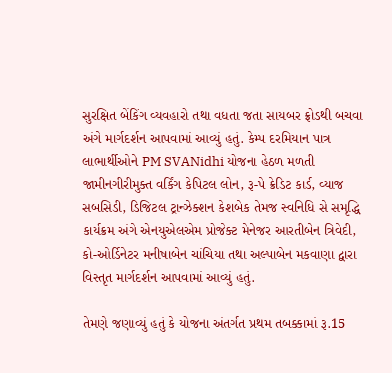સુરક્ષિત બેંકિંગ વ્યવહારો તથા વધતા જતા સાયબર ફ્રોડથી બચવા અંગે માર્ગદર્શન આપવામાં આવ્યું હતું. કેમ્પ દરમિયાન પાત્ર લાભાર્થીઓને PM SVANidhi યોજના હેઠળ મળતી જામીનગીરીમુક્ત વર્કિંગ કેપિટલ લોન, રૂ-પે ક્રેડિટ કાર્ડ, વ્યાજ સબસિડી, ડિજિટલ ટ્રાન્ઝેક્શન કેશબેક તેમજ સ્વનિધિ સે સમૃદ્ધિ કાર્યક્રમ અંગે એનયુએલએમ પ્રોજેક્ટ મેનેજર આરતીબેન ત્રિવેદી, કો-ઓર્ડિનેટર મનીષાબેન ચાંચિયા તથા અલ્પાબેન મકવાણા દ્વારા વિસ્તૃત માર્ગદર્શન આપવામાં આવ્યું હતું.

તેમણે જણાવ્યું હતું કે યોજના અંતર્ગત પ્રથમ તબક્કામાં રૂ.15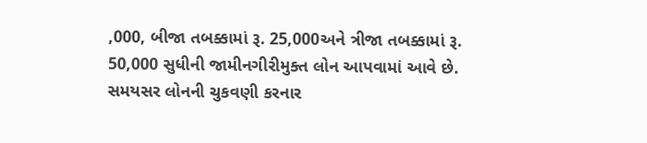,000, બીજા તબક્કામાં રૂ. 25,000અને ત્રીજા તબક્કામાં રૂ. 50,000 સુધીની જામીનગીરીમુક્ત લોન આપવામાં આવે છે. સમયસર લોનની ચુકવણી કરનાર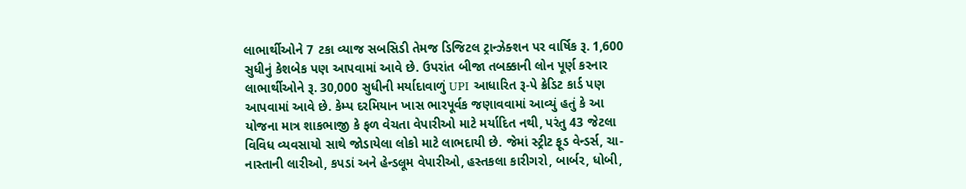લાભાર્થીઓને 7 ટકા વ્યાજ સબસિડી તેમજ ડિજિટલ ટ્રાન્ઝેક્શન પર વાર્ષિક રૂ. 1,600 સુધીનું કેશબેક પણ આપવામાં આવે છે. ઉપરાંત બીજા તબક્કાની લોન પૂર્ણ કરનાર લાભાર્થીઓને રૂ. 30,000 સુધીની મર્યાદાવાળું UPI આધારિત રૂ-પે ક્રેડિટ કાર્ડ પણ આપવામાં આવે છે. કેમ્પ દરમિયાન ખાસ ભારપૂર્વક જણાવવામાં આવ્યું હતું કે આ યોજના માત્ર શાકભાજી કે ફળ વેચતા વેપારીઓ માટે મર્યાદિત નથી, પરંતુ 43 જેટલા વિવિધ વ્યવસાયો સાથે જોડાયેલા લોકો માટે લાભદાયી છે. જેમાં સ્ટ્રીટ ફૂડ વેન્ડર્સ, ચા-નાસ્તાની લારીઓ, કપડાં અને હેન્ડલૂમ વેપારીઓ, હસ્તકલા કારીગરો, બાર્બર, ધોબી,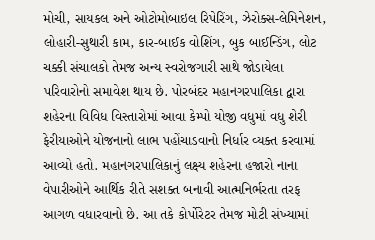મોચી, સાયકલ અને ઓટોમોબાઇલ રિપેરિંગ, ઝેરોક્સ-લેમિનેશન, લોહારી-સુથારી કામ, કાર-બાઈક વોશિંગ, બુક બાઈન્ડિંગ, લોટ ચક્કી સંચાલકો તેમજ અન્ય સ્વરોજગારી સાથે જોડાયેલા પરિવારોનો સમાવેશ થાય છે. પોરબંદર મહાનગરપાલિકા દ્વારા શહેરના વિવિધ વિસ્તારોમાં આવા કેમ્પો યોજી વધુમાં વધુ શેરી ફેરીયાઓને યોજનાનો લાભ પહોંચાડવાનો નિર્ધાર વ્યક્ત કરવામાં આવ્યો હતો. મહાનગરપાલિકાનું લક્ષ્ય શહેરના હજારો નાના વેપારીઓને આર્થિક રીતે સશક્ત બનાવી આત્મનિર્ભરતા તરફ આગળ વધારવાનો છે. આ તકે કોર્પોરેટર તેમજ મોટી સંખ્યામાં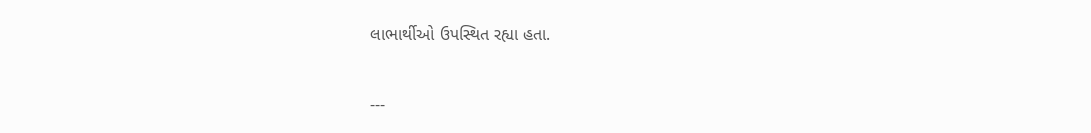લાભાર્થીઓ ઉપસ્થિત રહ્યા હતા.

---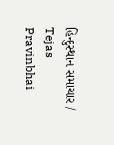હિન્દુસ્થાન સમાચાર / Tejas Pravinbhai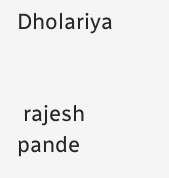Dholariya


 rajesh pande